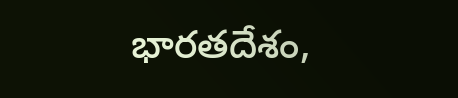భారతదేశం,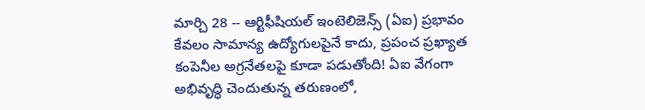మార్చి 28 -- ఆర్టిఫీషియల్ ఇంటెలిజెన్స్ (ఏఐ) ప్రభావం కేవలం సామాన్య ఉద్యోగులపైనే కాదు, ప్రపంచ ప్రఖ్యాత కంపెనీల అగ్రనేతలపై కూడా పడుతోంది! ఏఐ వేగంగా అభివృద్ధి చెందుతున్న తరుణంలో,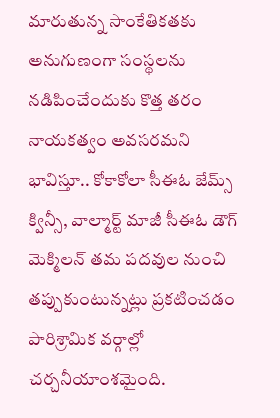మారుతున్న సాంకేతికతకు అనుగుణంగా సంస్థలను నడిపించేందుకు కొత్త తరం నాయకత్వం అవసరమని భావిస్తూ.. కోకాకోలా సీఈఓ జేమ్స్ క్విన్సీ, వాల్మార్ట్ మాజీ సీఈఓ డౌగ్ మెక్మిలన్ తమ పదవుల నుంచి తప్పుకుంటున్నట్లు ప్రకటించడం పారిశ్రామిక వర్గాల్లో చర్చనీయాంశమైంది.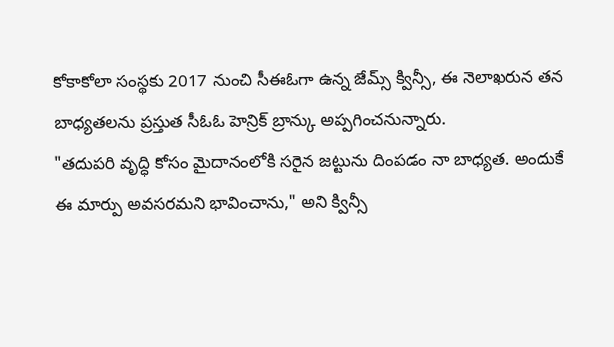కోకాకోలా సంస్థకు 2017 నుంచి సీఈఓగా ఉన్న జేమ్స్ క్విన్సీ, ఈ నెలాఖరున తన బాధ్యతలను ప్రస్తుత సీఓఓ హెన్రిక్ బ్రాన్కు అప్పగించనున్నారు.
"తదుపరి వృద్ధి కోసం మైదానంలోకి సరైన జట్టును దింపడం నా బాధ్యత. అందుకే ఈ మార్పు అవసరమని భావించాను," అని క్విన్సీ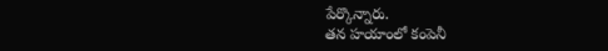పేర్కొన్నారు.
తన హయాంలో కంపెనీ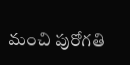మంచి పురోగతి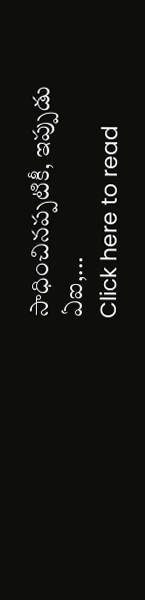సాధించినప్పటికీ, ఇప్పుడు ఏఐ,...
Click here to read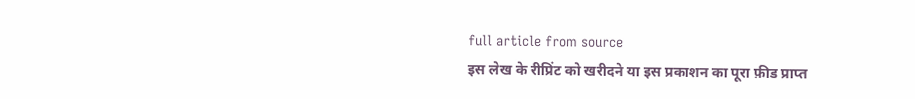full article from source
इस लेख के रीप्रिंट को खरीदने या इस प्रकाशन का पूरा फ़ीड प्राप्त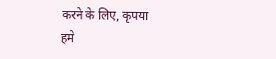करने के लिए, कृपया
हमे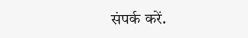संपर्क करें.